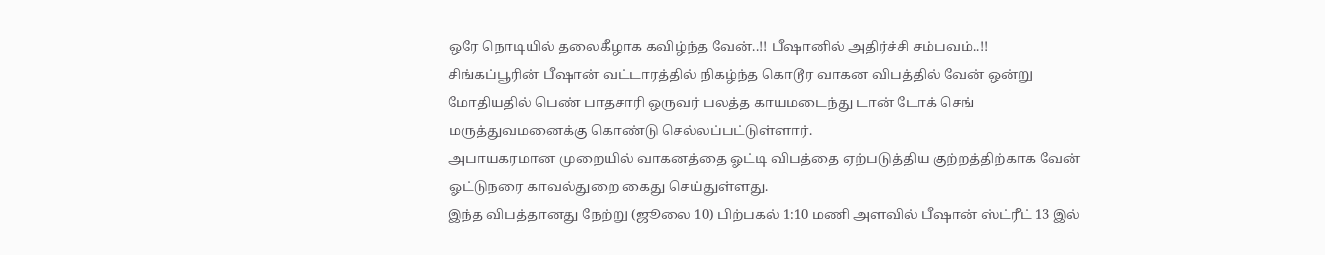ஒரே நொடியில் தலைகீழாக கவிழ்ந்த வேன்..!! பீஷானில் அதிர்ச்சி சம்பவம்..!!
சிங்கப்பூரின் பீஷான் வட்டாரத்தில் நிகழ்ந்த கொடூர வாகன விபத்தில் வேன் ஒன்று மோதியதில் பெண் பாதசாரி ஒருவர் பலத்த காயமடைந்து டான் டோக் செங் மருத்துவமனைக்கு கொண்டு செல்லப்பட்டுள்ளார்.
அபாயகரமான முறையில் வாகனத்தை ஓட்டி விபத்தை ஏற்படுத்திய குற்றத்திற்காக வேன் ஓட்டுநரை காவல்துறை கைது செய்துள்ளது.
இந்த விபத்தானது நேற்று (ஜூலை 10) பிற்பகல் 1:10 மணி அளவில் பீஷான் ஸ்ட்ரீட் 13 இல்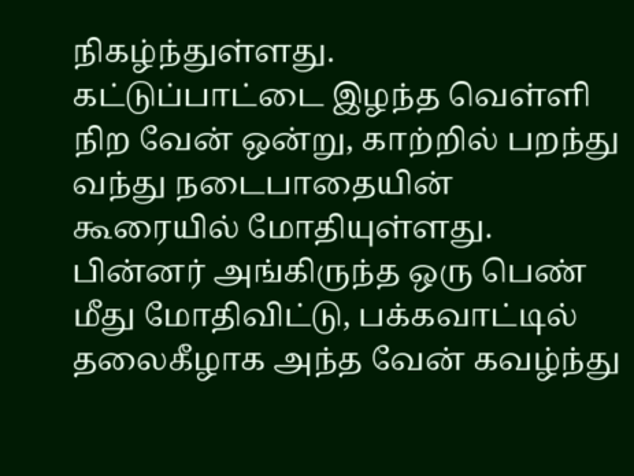நிகழ்ந்துள்ளது.
கட்டுப்பாட்டை இழந்த வெள்ளி நிற வேன் ஒன்று, காற்றில் பறந்து வந்து நடைபாதையின் கூரையில் மோதியுள்ளது. பின்னர் அங்கிருந்த ஒரு பெண் மீது மோதிவிட்டு, பக்கவாட்டில் தலைகீழாக அந்த வேன் கவழ்ந்து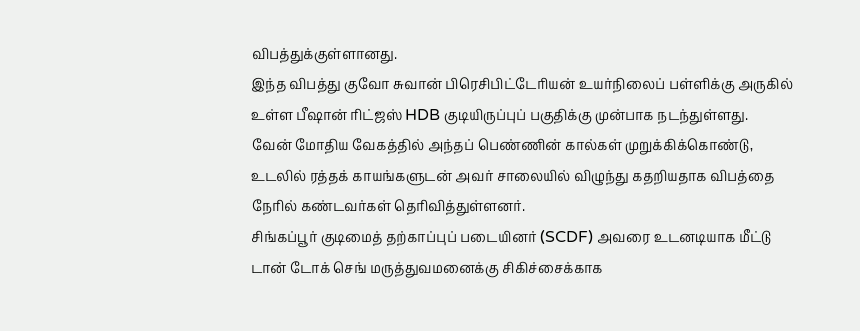விபத்துக்குள்ளானது.
இந்த விபத்து குவோ சுவான் பிரெசிபிட்டேரியன் உயர்நிலைப் பள்ளிக்கு அருகில் உள்ள பீஷான் ரிட்ஜஸ் HDB குடியிருப்புப் பகுதிக்கு முன்பாக நடந்துள்ளது.
வேன் மோதிய வேகத்தில் அந்தப் பெண்ணின் கால்கள் முறுக்கிக்கொண்டு, உடலில் ரத்தக் காயங்களுடன் அவர் சாலையில் விழுந்து கதறியதாக விபத்தை நேரில் கண்டவர்கள் தெரிவித்துள்ளனர்.
சிங்கப்பூர் குடிமைத் தற்காப்புப் படையினர் (SCDF) அவரை உடனடியாக மீட்டு டான் டோக் செங் மருத்துவமனைக்கு சிகிச்சைக்காக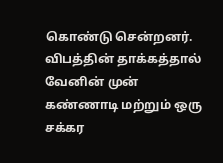கொண்டு சென்றனர்.
விபத்தின் தாக்கத்தால் வேனின் முன் கண்ணாடி மற்றும் ஒரு சக்கர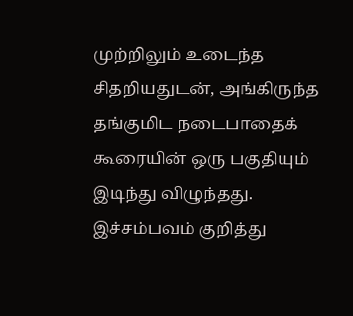முற்றிலும் உடைந்த சிதறியதுடன், அங்கிருந்த தங்குமிட நடைபாதைக் கூரையின் ஒரு பகுதியும் இடிந்து விழுந்தது.
இச்சம்பவம் குறித்து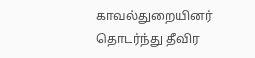காவல்துறையினர் தொடர்ந்து தீவிர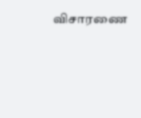விசாரணை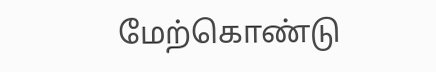மேற்கொண்டு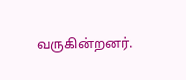வருகின்றனர்.